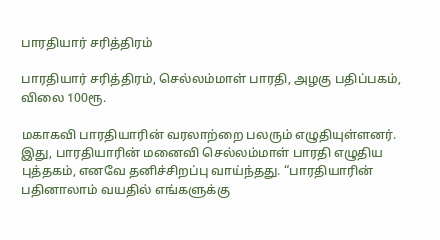பாரதியார் சரித்திரம்

பாரதியார் சரித்திரம், செல்லம்மாள் பாரதி, அழகு பதிப்பகம், விலை 100ரூ.

மகாகவி பாரதியாரின் வரலாற்றை பலரும் எழுதியுள்ளனர். இது, பாரதியாரின் மனைவி செல்லம்மாள் பாரதி எழுதிய புத்தகம், எனவே தனிச்சிறப்பு வாய்ந்தது. “பாரதியாரின் பதினாலாம் வயதில் எங்களுக்கு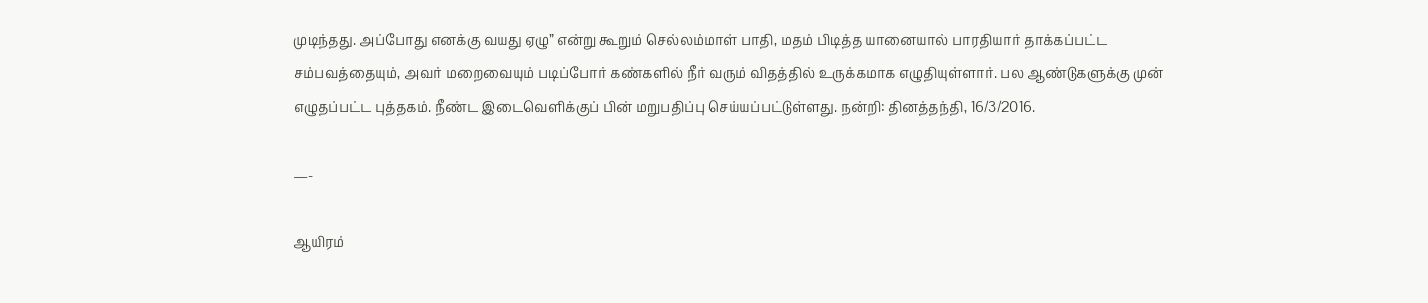முடிந்தது. அப்போது எனக்கு வயது ஏழு” என்று கூறும் செல்லம்மாள் பாதி, மதம் பிடித்த யானையால் பாரதியார் தாக்கப்பட்ட சம்பவத்தையும், அவர் மறைவையும் படிப்போர் கண்களில் நீர் வரும் விதத்தில் உருக்கமாக எழுதியுள்ளார். பல ஆண்டுகளுக்கு முன் எழுதப்பட்ட புத்தகம். நீண்ட இடைவெளிக்குப் பின் மறுபதிப்பு செய்யப்பட்டுள்ளது. நன்றி: தினத்தந்தி, 16/3/2016.

—-

ஆயிரம்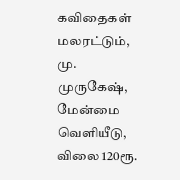கவிதைகள் மலரட்டும், மு. முருகேஷ், மேன்மை வெளியீடு, விலை 120ரூ.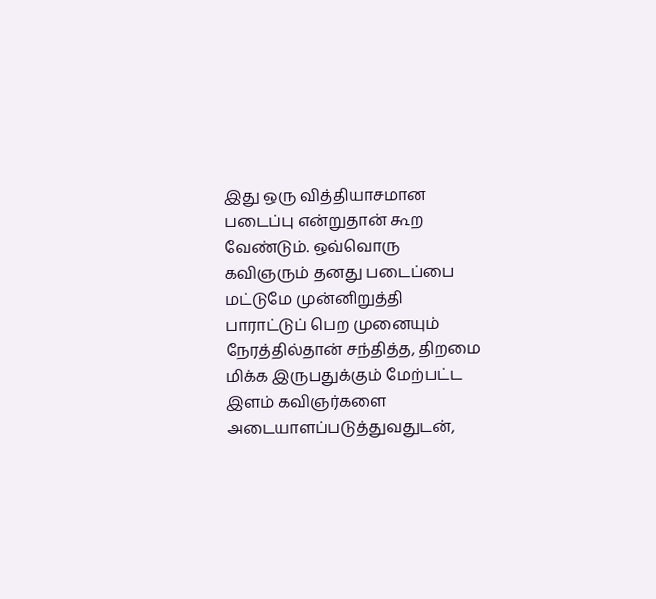இது ஒரு வித்தியாசமான படைப்பு என்றுதான் கூற வேண்டும். ஒவ்வொரு கவிஞரும் தனது படைப்பை மட்டுமே முன்னிறுத்தி பாராட்டுப் பெற முனையும் நேரத்தில்தான் சந்தித்த, திறமை மிக்க இருபதுக்கும் மேற்பட்ட இளம் கவிஞர்களை அடையாளப்படுத்துவதுடன்,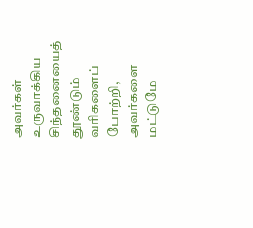அவர்கள் உருவாக்கிய சிந்தனையைத் தூண்டும் வரிகளைப் போற்றி, அவர்களை மட்டுமே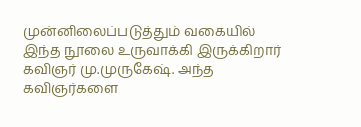முன்னிலைப்படுத்தும் வகையில் இந்த நூலை உருவாக்கி இருக்கிறார் கவிஞர் மு.முருகேஷ். அந்த கவிஞர்களை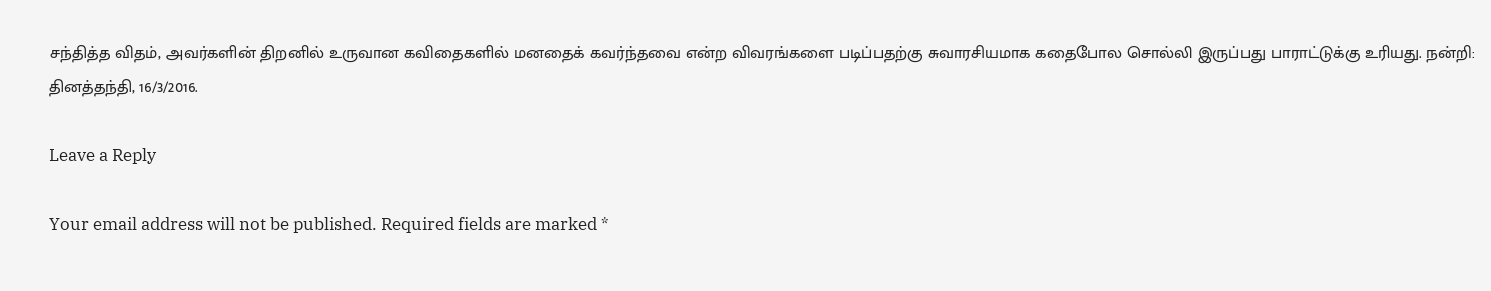சந்தித்த விதம், அவர்களின் திறனில் உருவான கவிதைகளில் மனதைக் கவர்ந்தவை என்ற விவரங்களை படிப்பதற்கு சுவாரசியமாக கதைபோல சொல்லி இருப்பது பாராட்டுக்கு உரியது. நன்றி: தினத்தந்தி, 16/3/2016.

Leave a Reply

Your email address will not be published. Required fields are marked *